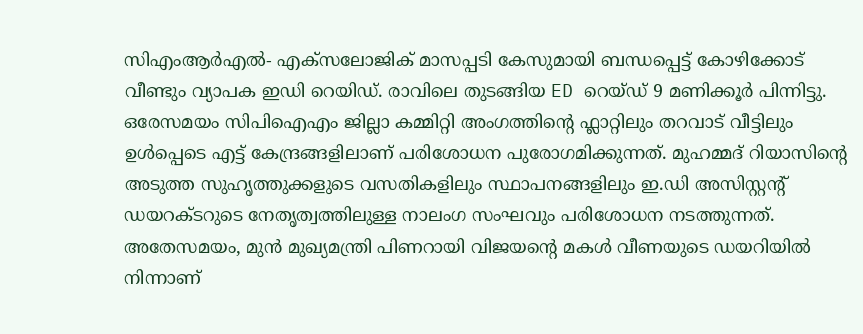സിഎംആർഎൽ- എക്സലോജിക് മാസപ്പടി കേസുമായി ബന്ധപ്പെട്ട് കോഴിക്കോട് വീണ്ടും വ്യാപക ഇഡി റെയിഡ്. രാവിലെ തുടങ്ങിയ ED റെയ്ഡ് 9 മണിക്കൂർ പിന്നിട്ടു. ഒരേസമയം സിപിഐഎം ജില്ലാ കമ്മിറ്റി അംഗത്തിന്റെ ഫ്ലാറ്റിലും തറവാട് വീട്ടിലും ഉൾപ്പെടെ എട്ട് കേന്ദ്രങ്ങളിലാണ് പരിശോധന പുരോഗമിക്കുന്നത്. മുഹമ്മദ് റിയാസിന്റെ അടുത്ത സുഹൃത്തുക്കളുടെ വസതികളിലും സ്ഥാപനങ്ങളിലും ഇ.ഡി അസിസ്റ്റന്റ് ഡയറക്ടറുടെ നേതൃത്വത്തിലുള്ള നാലംഗ സംഘവും പരിശോധന നടത്തുന്നത്.
അതേസമയം, മുൻ മുഖ്യമന്ത്രി പിണറായി വിജയന്റെ മകൾ വീണയുടെ ഡയറിയിൽ നിന്നാണ്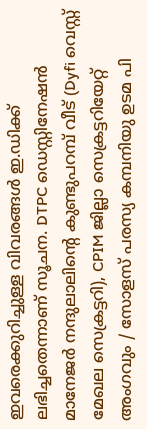ഇവരെക്കുറിച്ചുള്ള വിവരങ്ങൾ ഇ.ഡിക്ക് ലഭിച്ചതെന്നാണ് സൂചന. DTPC ഡെസ്റ്റിനേഷൻ മാനേജർ നന്ദുലാലിൻ്റെ കുണ്ടുപറമ്പ് വീട് (Dyfi വെസ്റ്റ് മേഖല സെക്രട്ടറി), CPIM ജില്ലാ സെക്രട്ടറിയേറ്റ് അംഗവും / സോളസ് പരസ്യ കമ്പനിയു ഉടമ പി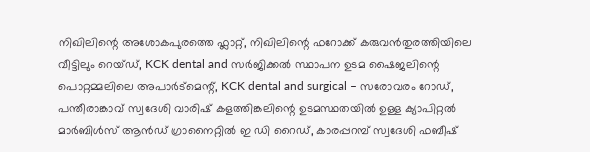നിഖിലിന്റെ അശോകപുരത്തെ ഫ്ലാറ്റ്, നിഖിലിന്റെ ഫറോക്ക് കരുവൻതുരത്തിയിലെ വീട്ടിലും റെയ്ഡ്, KCK dental and സർജിക്കൽ സ്ഥാപന ഉടമ ഷൈജലിന്റെ പൊറ്റമ്മലിലെ അപാർട്മെന്റ്, KCK dental and surgical – സരോവരം റോഡ്, പന്തീരാങ്കാവ് സ്വദേശി വാരിഷ് കളത്തിങ്കലിന്റെ ഉടമസ്ഥതയിൽ ഉള്ള ക്യാപിറ്റൽ മാർബിൾസ് ആൻഡ് ഗ്രാനൈറ്റിൽ ഇ ഡി റൈഡ്, കാരപ്പറമ്പ് സ്വദേശി ഫബീഷ്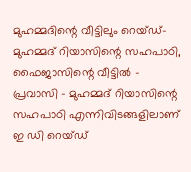മുഹമ്മദിന്റെ വീട്ടിലും റെയ്ഡ്- മുഹമ്മദ് റിയാസിന്റെ സഹപാഠി, ഫൈജാസിന്റെ വീട്ടിൽ – പ്രവാസി – മുഹമ്മദ് റിയാസിന്റെ സഹപാഠി എന്നിവിടങ്ങളിലാണ് ഇ ഡി റെയ്ഡ്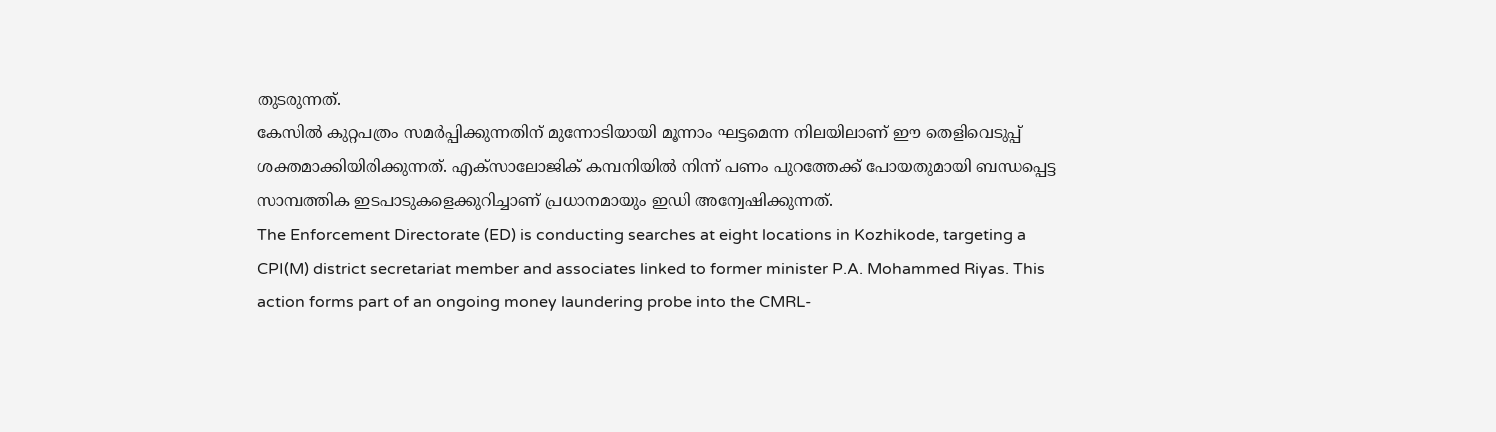തുടരുന്നത്.
കേസിൽ കുറ്റപത്രം സമർപ്പിക്കുന്നതിന് മുന്നോടിയായി മൂന്നാം ഘട്ടമെന്ന നിലയിലാണ് ഈ തെളിവെടുപ്പ് ശക്തമാക്കിയിരിക്കുന്നത്. എക്സാലോജിക് കമ്പനിയിൽ നിന്ന് പണം പുറത്തേക്ക് പോയതുമായി ബന്ധപ്പെട്ട സാമ്പത്തിക ഇടപാടുകളെക്കുറിച്ചാണ് പ്രധാനമായും ഇഡി അന്വേഷിക്കുന്നത്.
The Enforcement Directorate (ED) is conducting searches at eight locations in Kozhikode, targeting a CPI(M) district secretariat member and associates linked to former minister P.A. Mohammed Riyas. This action forms part of an ongoing money laundering probe into the CMRL-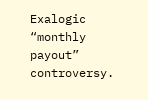Exalogic “monthly payout” controversy.